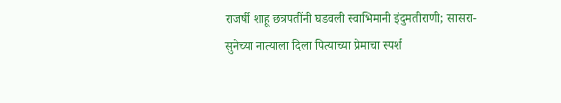राजर्षी शाहू छत्रपतींनी घडवली स्वाभिमानी इंदुमतीराणी; सासरा-सुनेच्या नात्याला दिला पित्याच्या प्रेमाचा स्पर्श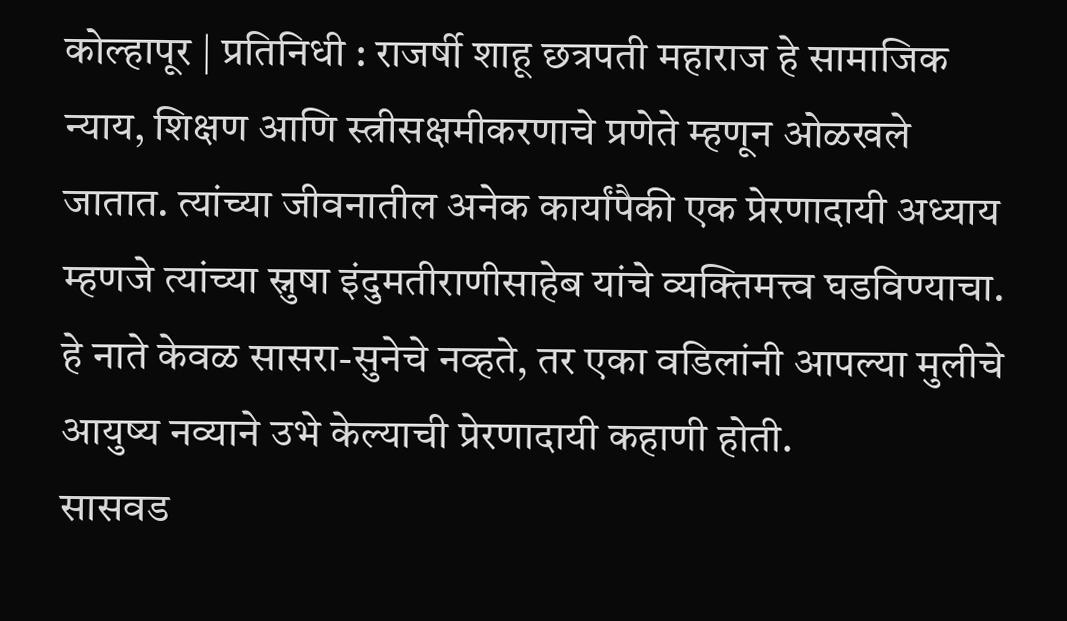कोल्हापूर | प्रतिनिधी : राजर्षी शाहू छत्रपती महाराज हे सामाजिक न्याय, शिक्षण आणि स्त्रीसक्षमीकरणाचे प्रणेते म्हणून ओळखले जातात. त्यांच्या जीवनातील अनेक कार्यांपैकी एक प्रेरणादायी अध्याय म्हणजे त्यांच्या स्नुषा इंदुमतीराणीसाहेब यांचे व्यक्तिमत्त्व घडविण्याचा. हे नाते केवळ सासरा-सुनेचे नव्हते, तर एका वडिलांनी आपल्या मुलीचे आयुष्य नव्याने उभे केल्याची प्रेरणादायी कहाणी होती.
सासवड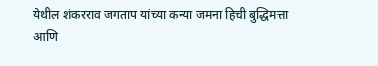येथील शंकरराव जगताप यांच्या कन्या जमना हिची बुद्धिमत्ता आणि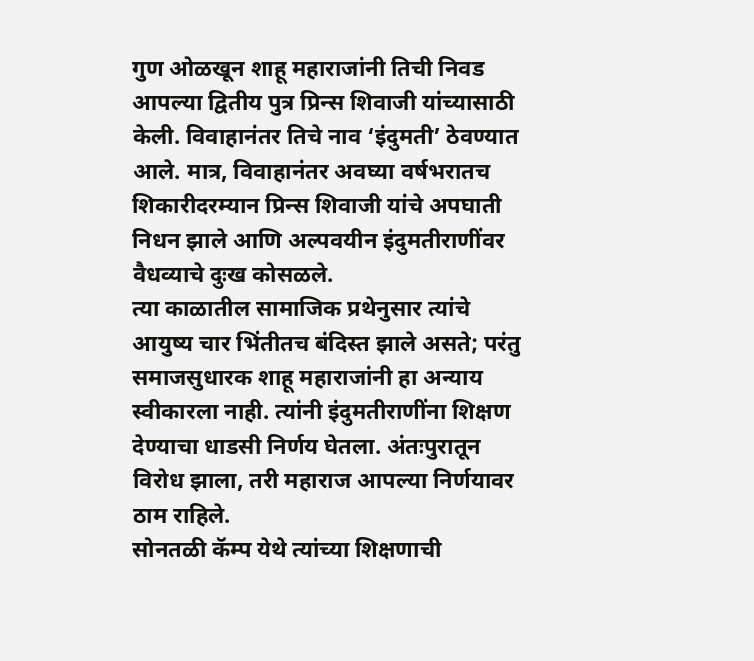गुण ओळखून शाहू महाराजांनी तिची निवड आपल्या द्वितीय पुत्र प्रिन्स शिवाजी यांच्यासाठी केली. विवाहानंतर तिचे नाव ‘इंदुमती’ ठेवण्यात आले. मात्र, विवाहानंतर अवघ्या वर्षभरातच शिकारीदरम्यान प्रिन्स शिवाजी यांचे अपघाती निधन झाले आणि अल्पवयीन इंदुमतीराणींवर वैधव्याचे दुःख कोसळले.
त्या काळातील सामाजिक प्रथेनुसार त्यांचे आयुष्य चार भिंतीतच बंदिस्त झाले असते; परंतु समाजसुधारक शाहू महाराजांनी हा अन्याय स्वीकारला नाही. त्यांनी इंदुमतीराणींना शिक्षण देण्याचा धाडसी निर्णय घेतला. अंतःपुरातून विरोध झाला, तरी महाराज आपल्या निर्णयावर ठाम राहिले.
सोनतळी कॅम्प येथे त्यांच्या शिक्षणाची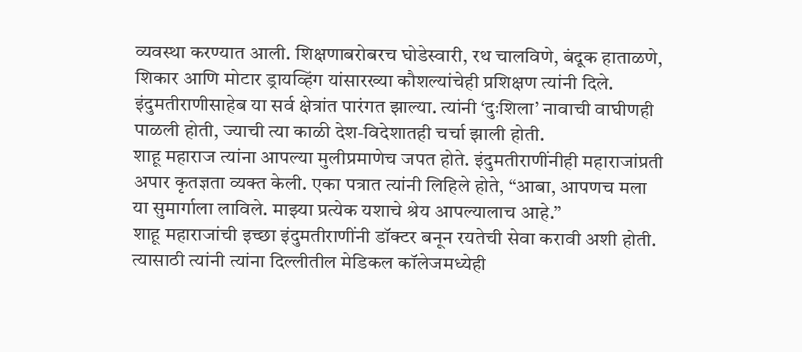व्यवस्था करण्यात आली. शिक्षणाबरोबरच घोडेस्वारी, रथ चालविणे, बंदूक हाताळणे, शिकार आणि मोटार ड्रायव्हिंग यांसारख्या कौशल्यांचेही प्रशिक्षण त्यांनी दिले. इंदुमतीराणीसाहेब या सर्व क्षेत्रांत पारंगत झाल्या. त्यांनी ‘दुःशिला’ नावाची वाघीणही पाळली होती, ज्याची त्या काळी देश-विदेशातही चर्चा झाली होती.
शाहू महाराज त्यांना आपल्या मुलीप्रमाणेच जपत होते. इंदुमतीराणींनीही महाराजांप्रती अपार कृतज्ञता व्यक्त केली. एका पत्रात त्यांनी लिहिले होते, “आबा, आपणच मला या सुमार्गाला लाविले. माझ्या प्रत्येक यशाचे श्रेय आपल्यालाच आहे.”
शाहू महाराजांची इच्छा इंदुमतीराणींनी डॉक्टर बनून रयतेची सेवा करावी अशी होती. त्यासाठी त्यांनी त्यांना दिल्लीतील मेडिकल कॉलेजमध्येही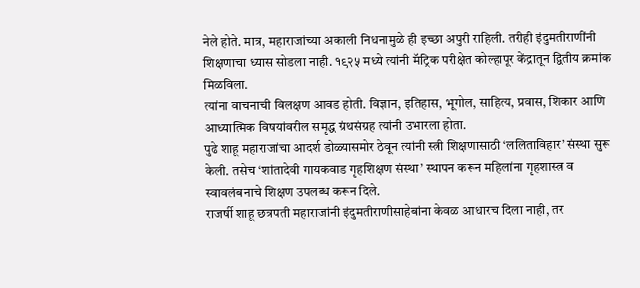नेले होते. मात्र, महाराजांच्या अकाली निधनामुळे ही इच्छा अपुरी राहिली. तरीही इंदुमतीराणींनी शिक्षणाचा ध्यास सोडला नाही. १९२५ मध्ये त्यांनी मॅट्रिक परीक्षेत कोल्हापूर केंद्रातून द्वितीय क्रमांक मिळविला.
त्यांना वाचनाची विलक्षण आवड होती. विज्ञान, इतिहास, भूगोल, साहित्य, प्रवास, शिकार आणि आध्यात्मिक विषयांवरील समृद्ध ग्रंथसंग्रह त्यांनी उभारला होता.
पुढे शाहू महाराजांचा आदर्श डोळ्यासमोर ठेवून त्यांनी स्त्री शिक्षणासाठी ‘ललिताविहार’ संस्था सुरू केली. तसेच ‘शांतादेवी गायकवाड गृहशिक्षण संस्था’ स्थापन करून महिलांना गृहशास्त्र व स्वावलंबनाचे शिक्षण उपलब्ध करून दिले.
राजर्षी शाहू छत्रपती महाराजांनी इंदुमतीराणीसाहेबांना केवळ आधारच दिला नाही, तर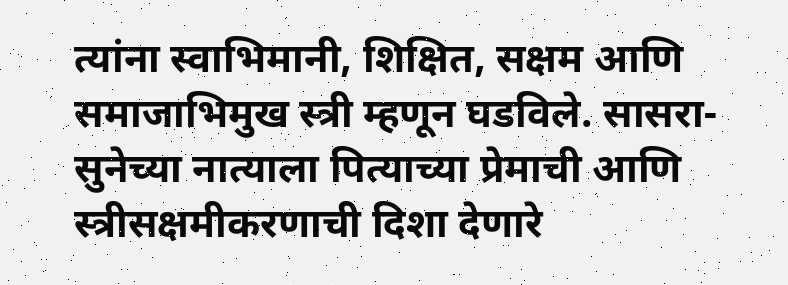त्यांना स्वाभिमानी, शिक्षित, सक्षम आणि समाजाभिमुख स्त्री म्हणून घडविले. सासरा-सुनेच्या नात्याला पित्याच्या प्रेमाची आणि स्त्रीसक्षमीकरणाची दिशा देणारे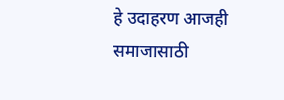हे उदाहरण आजही समाजासाठी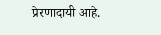प्रेरणादायी आहे.